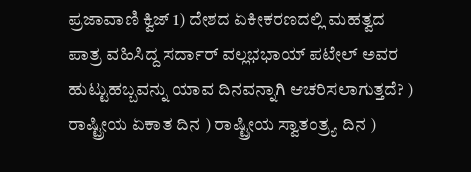ಪ್ರಜಾವಾಣಿ ಕ್ವಿಜ್‌ 1) ದೇಶದ ಏಕೀಕರಣದಲ್ಲಿ ಮಹತ್ವದ ಪಾತ್ರ ವಹಿಸಿದ್ದ ಸರ್ದಾರ್ ವಲ್ಲಭಭಾಯ್ ಪಟೇಲ್ ಅವರ ಹುಟ್ಟುಹಬ್ಬವನ್ನು ಯಾವ ದಿನವನ್ನಾಗಿ ಆಚರಿಸಲಾಗುತ್ತದೆ? ) ರಾಷ್ಟ್ರೀಯ ಏಕಾತ ದಿನ ) ರಾಷ್ಟ್ರೀಯ ಸ್ವಾತಂತ್ರ್ಯ ದಿನ )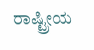ರಾಷ್ಟ್ರೀಯ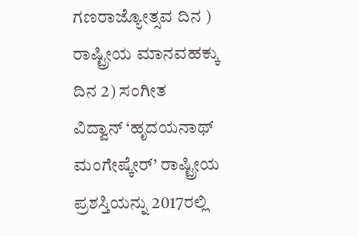ಗಣರಾಜ್ಯೋತ್ಸವ ದಿನ ) ರಾಷ್ಟ್ರೀಯ ಮಾನವಹಕ್ಕು ದಿನ 2) ಸಂಗೀತ ವಿದ್ವಾನ್‌ ‘ಹೃದಯನಾಥ್‌ ಮಂಗೇಷ್ಕೇರ್’ ರಾಷ್ಟ್ರೀಯ ಪ್ರಶಸ್ತಿಯನ್ನು 2017ರಲ್ಲಿ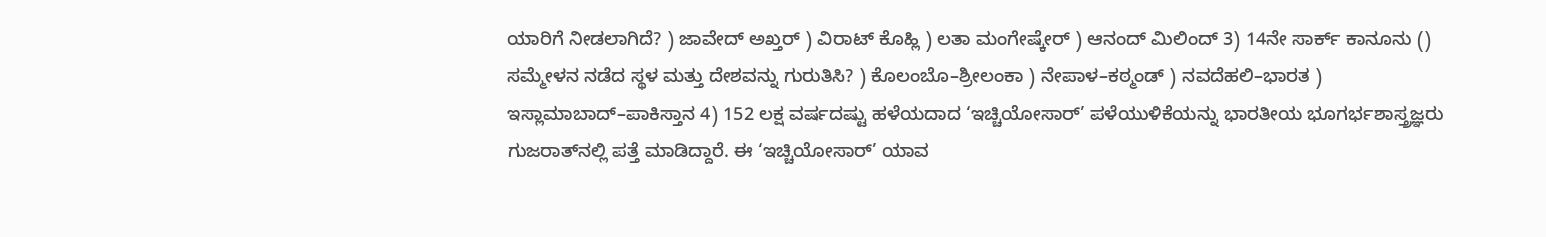ಯಾರಿಗೆ ನೀಡಲಾಗಿದೆ? ) ಜಾವೇದ್ ಅಖ್ತರ್ ) ವಿರಾಟ್‌ ಕೊಹ್ಲಿ ) ಲತಾ ಮಂಗೇಷ್ಕೇರ್ ) ಆನಂದ್ ಮಿಲಿಂದ್‌ 3) 14ನೇ ಸಾರ್ಕ್‌ ಕಾನೂನು () ಸಮ್ಮೇಳನ ನಡೆದ ಸ್ಥಳ ಮತ್ತು ದೇಶವನ್ನು ಗುರುತಿಸಿ? ) ಕೊಲಂಬೊ–ಶ್ರೀಲಂಕಾ ) ನೇಪಾಳ–ಕಠ್ಮಂಡ್ ) ನವದೆಹಲಿ–ಭಾರತ ) ಇಸ್ಲಾಮಾಬಾದ್‌–ಪಾಕಿಸ್ತಾನ 4) 152 ಲಕ್ಷ ವರ್ಷದಷ್ಟು ಹಳೆಯದಾದ ‘ಇಚ್ಚಿಯೋಸಾರ್’ ಪಳೆಯುಳಿಕೆಯನ್ನು ಭಾರತೀಯ ಭೂಗರ್ಭಶಾಸ್ತ್ರಜ್ಞರು ಗುಜರಾತ್‌ನಲ್ಲಿ ಪತ್ತೆ ಮಾಡಿದ್ದಾರೆ. ಈ ‘ಇಚ್ಚಿಯೋಸಾರ್’ ಯಾವ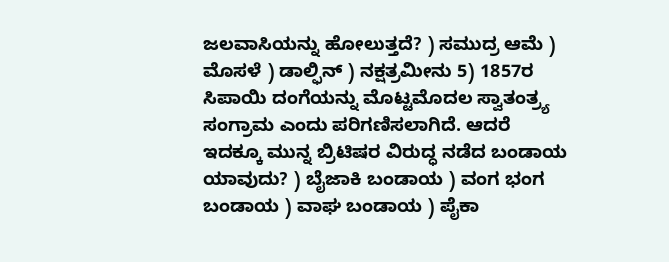ಜಲವಾಸಿಯನ್ನು ಹೋಲುತ್ತದೆ? ) ಸಮುದ್ರ ಆಮೆ ) ಮೊಸಳೆ ) ಡಾಲ್ಫಿನ್ ) ನಕ್ಷತ್ರಮೀನು 5) 1857ರ ಸಿಪಾಯಿ ದಂಗೆಯನ್ನು ಮೊಟ್ಟಮೊದಲ ಸ್ವಾತಂತ್ರ್ಯ ಸಂಗ್ರಾಮ ಎಂದು ಪರಿಗಣಿಸಲಾಗಿದೆ. ಆದರೆ ಇದಕ್ಕೂ ಮುನ್ನ ಬ್ರಿಟಿಷರ ವಿರುದ್ಧ ನಡೆದ ಬಂಡಾಯ ಯಾವುದು? ) ಬೈಜಾಕಿ ಬಂಡಾಯ ) ವಂಗ ಭಂಗ ಬಂಡಾಯ ) ವಾಘ ಬಂಡಾಯ ) ಪೈಕಾ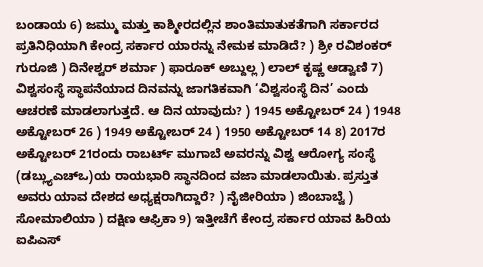ಬಂಡಾಯ 6) ಜಮ್ಮು ಮತ್ತು ಕಾಶ್ಮೀರದಲ್ಲಿನ ಶಾಂತಿಮಾತುಕತೆಗಾಗಿ ಸರ್ಕಾರದ ಪ್ರತಿನಿಧಿಯಾಗಿ ಕೇಂದ್ರ ಸರ್ಕಾರ ಯಾರನ್ನು ನೇಮಕ ಮಾಡಿದೆ? ) ಶ್ರೀ ರವಿಶಂಕರ್ ಗುರೂಜಿ ) ದಿನೇಶ್ವರ್ ಶರ್ಮಾ ) ಫಾರೂಕ್ ಅಬ್ದುಲ್ಲ ) ಲಾಲ್‌ ಕೃಷ್ಣ ಆಡ್ವಾಣಿ 7) ವಿಶ್ವಸಂಸ್ಥೆ ಸ್ಥಾಪನೆಯಾದ ದಿನವನ್ನು ಜಾಗತಿಕವಾಗಿ ‘ವಿಶ್ವಸಂಸ್ಥೆ ದಿನ’ ಎಂದು ಆಚರಣೆ ಮಾಡಲಾಗುತ್ತದೆ. ಆ ದಿನ ಯಾವುದು? ) 1945 ಅಕ್ಟೋಬರ್ 24 ) 1948 ಅಕ್ಟೋಬರ್ 26 ) 1949 ಅಕ್ಟೋಬರ್ 24 ) 1950 ಅಕ್ಟೋಬರ್ 14 8) 2017ರ ಅಕ್ಟೋಬರ್ 21ರಂದು ರಾಬರ್ಟ್ ಮುಗಾಬೆ ಅವರನ್ನು ವಿಶ್ವ ಆರೋಗ್ಯ ಸಂಸ್ಥೆ (ಡಬ್ಲ್ಯುಎಚ್‍ಒ)ಯ ರಾಯಭಾರಿ ಸ್ಥಾನದಿಂದ ವಜಾ ಮಾಡಲಾಯಿತು. ಪ್ರಸ್ತುತ ಅವರು ಯಾವ ದೇಶದ ಅಧ್ಯಕ್ಷರಾಗಿದ್ದಾರೆ? ) ನೈಜೀರಿಯಾ ) ಜಿಂಬಾಬ್ವೆ ) ಸೋಮಾಲಿಯಾ ) ದಕ್ಷಿಣ ಆಫ್ರಿಕಾ 9) ಇತ್ತೀಚೆಗೆ ಕೇಂದ್ರ ಸರ್ಕಾರ ಯಾವ ಹಿರಿಯ ಐಪಿಎಸ್‌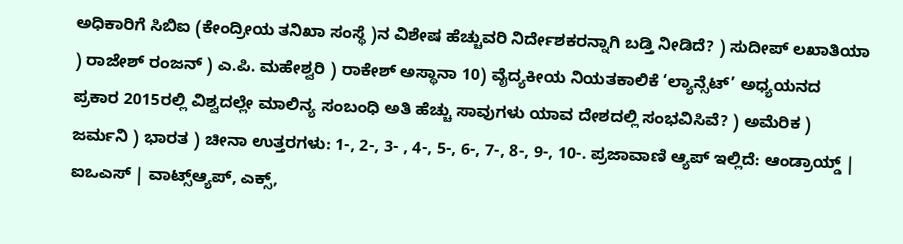ಅಧಿಕಾರಿಗೆ ಸಿಬಿಐ (ಕೇಂದ್ರೀಯ ತನಿಖಾ ಸಂಸ್ಥೆ )ನ ವಿಶೇಷ ಹೆಚ್ಚುವರಿ ನಿರ್ದೇಶಕರನ್ನಾಗಿ ಬಡ್ತಿ ನೀಡಿದೆ? ) ಸುದೀಪ್ ಲಖಾತಿಯಾ ) ರಾಜೇಶ್ ರಂಜನ್ ) ಎ.ಪಿ. ಮಹೇಶ್ವರಿ ) ರಾಕೇಶ್ ಅಸ್ಥಾನಾ 10) ವೈದ್ಯಕೀಯ ನಿಯತಕಾಲಿಕೆ ‘ಲ್ಯಾನ್ಸೆಟ್’ ಅಧ್ಯಯನದ ಪ್ರಕಾರ 2015ರಲ್ಲಿ ವಿಶ್ವದಲ್ಲೇ ಮಾಲಿನ್ಯ ಸಂಬಂಧಿ ಅತಿ ಹೆಚ್ಚು ಸಾವುಗಳು ಯಾವ ದೇಶದಲ್ಲಿ ಸಂಭವಿಸಿವೆ? ) ಅಮೆರಿಕ ) ಜರ್ಮನಿ ) ಭಾರತ ) ಚೀನಾ ಉತ್ತರಗಳು: 1-, 2-, 3- , 4-, 5-, 6-, 7-, 8-, 9-, 10-. ಪ್ರಜಾವಾಣಿ ಆ್ಯಪ್ ಇಲ್ಲಿದೆ: ಆಂಡ್ರಾಯ್ಡ್ | ಐಒಎಸ್ | ವಾಟ್ಸ್ಆ್ಯಪ್, ಎಕ್ಸ್,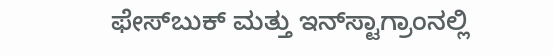ಫೇಸ್‌ಬುಕ್ ಮತ್ತು ಇನ್‌ಸ್ಟಾಗ್ರಾಂನಲ್ಲಿ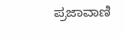ಪ್ರಜಾವಾಣಿ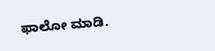ಫಾಲೋ ಮಾಡಿ.